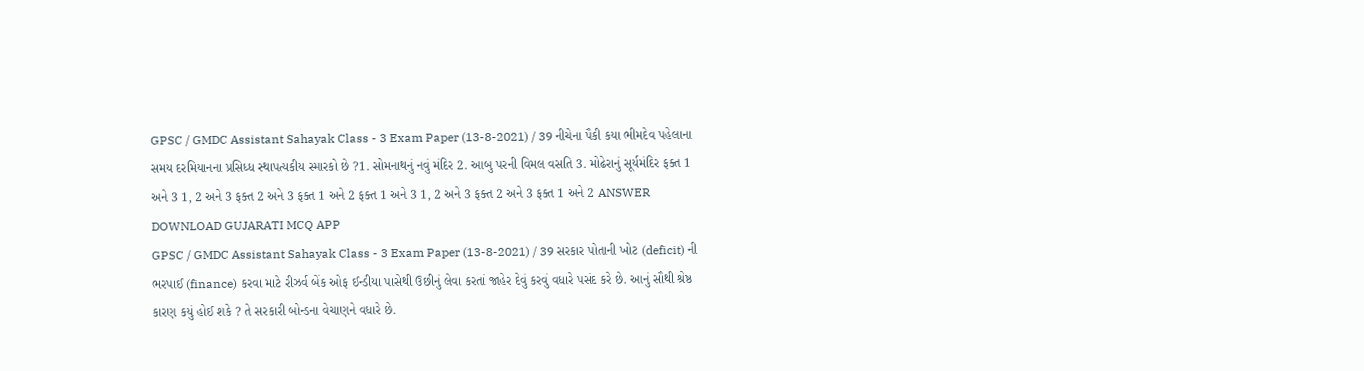GPSC / GMDC Assistant Sahayak Class - 3 Exam Paper (13-8-2021) / 39 નીચેના પૈકી કયા ભીમદેવ પહેલાના સમય દરમિયાનના પ્રસિધ્ધ સ્થાપત્યકીય સ્મારકો છે ?1. સોમનાથનું નવું મંદિર 2. આબુ પરની વિમલ વસતિ 3. મોઢેરાનું સૂર્યમંદિર ફક્ત 1 અને 3 1, 2 અને 3 ફક્ત 2 અને 3 ફક્ત 1 અને 2 ફક્ત 1 અને 3 1, 2 અને 3 ફક્ત 2 અને 3 ફક્ત 1 અને 2 ANSWER DOWNLOAD GUJARATI MCQ APP
GPSC / GMDC Assistant Sahayak Class - 3 Exam Paper (13-8-2021) / 39 સરકાર પોતાની ખોટ (deficit) ની ભરપાઈ (finance) કરવા માટે રીઝર્વ બેંક ઓફ ઈન્ડીયા પાસેથી ઉછીનું લેવા કરતાં જાહેર દેવું કરવું વધારે પસંદ કરે છે. આનું સૌથી શ્રેષ્ઠ કારણ કયું હોઈ શકે ? તે સરકારી બોન્ડના વેચાણને વધારે છે.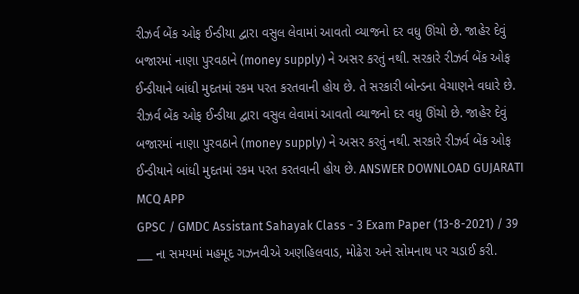રીઝર્વ બેંક ઓફ ઈન્ડીયા દ્વારા વસુલ લેવામાં આવતો વ્યાજનો દર વધુ ઊંચો છે. જાહેર દેવું બજારમાં નાણા પુરવઠાને (money supply) ને અસર કરતું નથી. સરકારે રીઝર્વ બેંક ઓફ ઈન્ડીયાને બાંધી મુદતમાં રકમ પરત કરતવાની હોય છે. તે સરકારી બોન્ડના વેચાણને વધારે છે. રીઝર્વ બેંક ઓફ ઈન્ડીયા દ્વારા વસુલ લેવામાં આવતો વ્યાજનો દર વધુ ઊંચો છે. જાહેર દેવું બજારમાં નાણા પુરવઠાને (money supply) ને અસર કરતું નથી. સરકારે રીઝર્વ બેંક ઓફ ઈન્ડીયાને બાંધી મુદતમાં રકમ પરત કરતવાની હોય છે. ANSWER DOWNLOAD GUJARATI MCQ APP
GPSC / GMDC Assistant Sahayak Class - 3 Exam Paper (13-8-2021) / 39 ___ ના સમયમાં મહમૂદ ગઝનવીએ અણહિલવાડ, મોઢેરા અને સોમનાથ પર ચડાઈ કરી.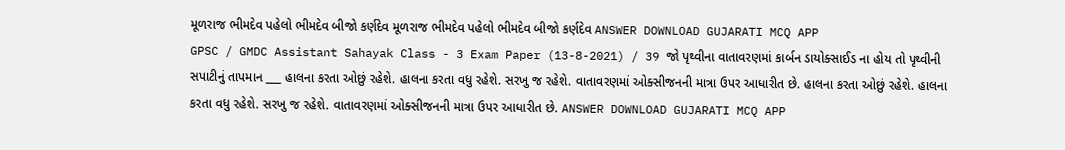મૂળરાજ ભીમદેવ પહેલો ભીમદેવ બીજો કર્ણદેવ મૂળરાજ ભીમદેવ પહેલો ભીમદેવ બીજો કર્ણદેવ ANSWER DOWNLOAD GUJARATI MCQ APP
GPSC / GMDC Assistant Sahayak Class - 3 Exam Paper (13-8-2021) / 39 જો પૃથ્વીના વાતાવરણમાં કાર્બન ડાયોક્સાઈડ ના હોય તો પૃથ્વીની સપાટીનું તાપમાન ___ હાલના કરતા ઓછું રહેશે. હાલના કરતા વધુ રહેશે. સરખુ જ રહેશે. વાતાવરણમાં ઓક્સીજનની માત્રા ઉપર આધારીત છે. હાલના કરતા ઓછું રહેશે. હાલના કરતા વધુ રહેશે. સરખુ જ રહેશે. વાતાવરણમાં ઓક્સીજનની માત્રા ઉપર આધારીત છે. ANSWER DOWNLOAD GUJARATI MCQ APP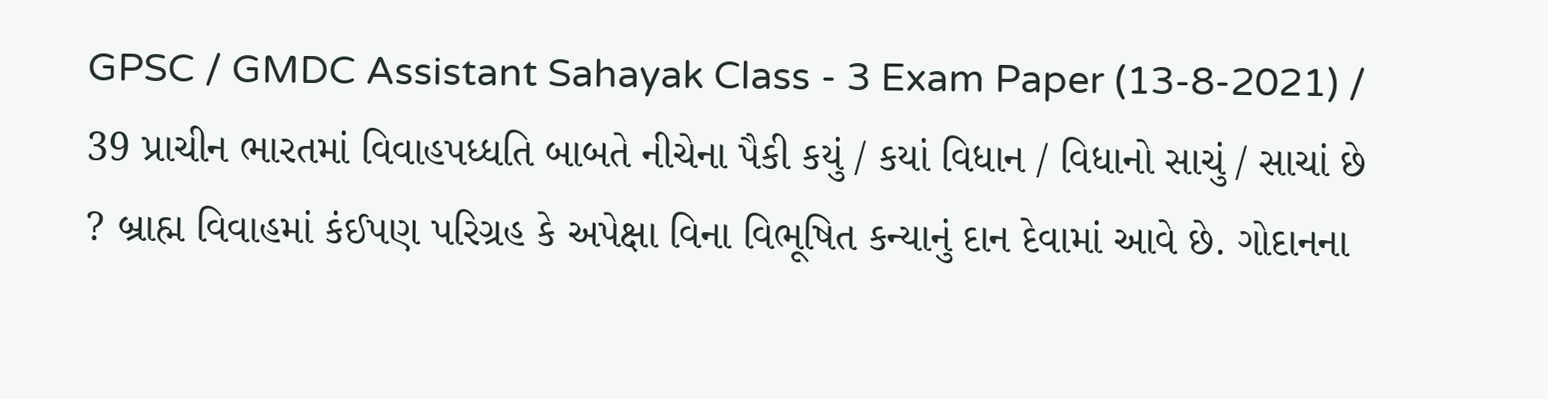GPSC / GMDC Assistant Sahayak Class - 3 Exam Paper (13-8-2021) / 39 પ્રાચીન ભારતમાં વિવાહપધ્ધતિ બાબતે નીચેના પૈકી કયું / કયાં વિધાન / વિધાનો સાચું / સાચાં છે ? બ્રાહ્મ વિવાહમાં કંઈપણ પરિગ્રહ કે અપેક્ષા વિના વિભૂષિત કન્યાનું દાન દેવામાં આવે છે. ગોદાનના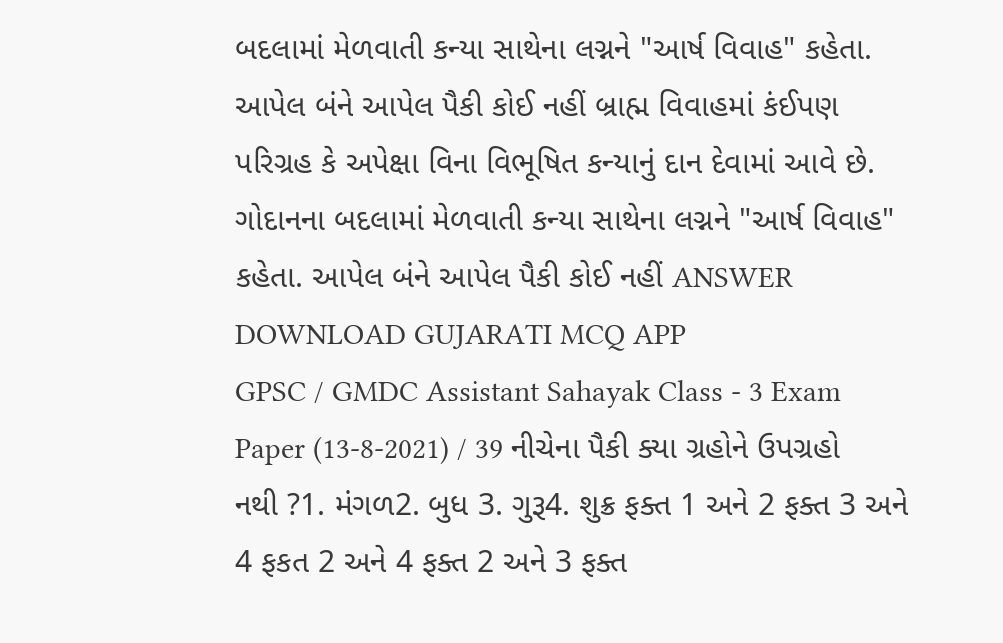બદલામાં મેળવાતી કન્યા સાથેના લગ્નને "આર્ષ વિવાહ" કહેતા. આપેલ બંને આપેલ પૈકી કોઈ નહીં બ્રાહ્મ વિવાહમાં કંઈપણ પરિગ્રહ કે અપેક્ષા વિના વિભૂષિત કન્યાનું દાન દેવામાં આવે છે. ગોદાનના બદલામાં મેળવાતી કન્યા સાથેના લગ્નને "આર્ષ વિવાહ" કહેતા. આપેલ બંને આપેલ પૈકી કોઈ નહીં ANSWER DOWNLOAD GUJARATI MCQ APP
GPSC / GMDC Assistant Sahayak Class - 3 Exam Paper (13-8-2021) / 39 નીચેના પૈકી ક્યા ગ્રહોને ઉપગ્રહો નથી ?1. મંગળ2. બુધ 3. ગુરૂ4. શુક્ર ફક્ત 1 અને 2 ફક્ત 3 અને 4 ફકત 2 અને 4 ફક્ત 2 અને 3 ફક્ત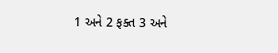1 અને 2 ફક્ત 3 અને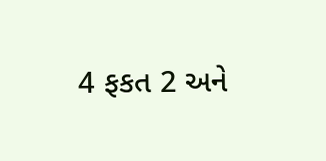4 ફકત 2 અને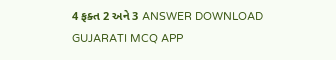4 ફક્ત 2 અને 3 ANSWER DOWNLOAD GUJARATI MCQ APP